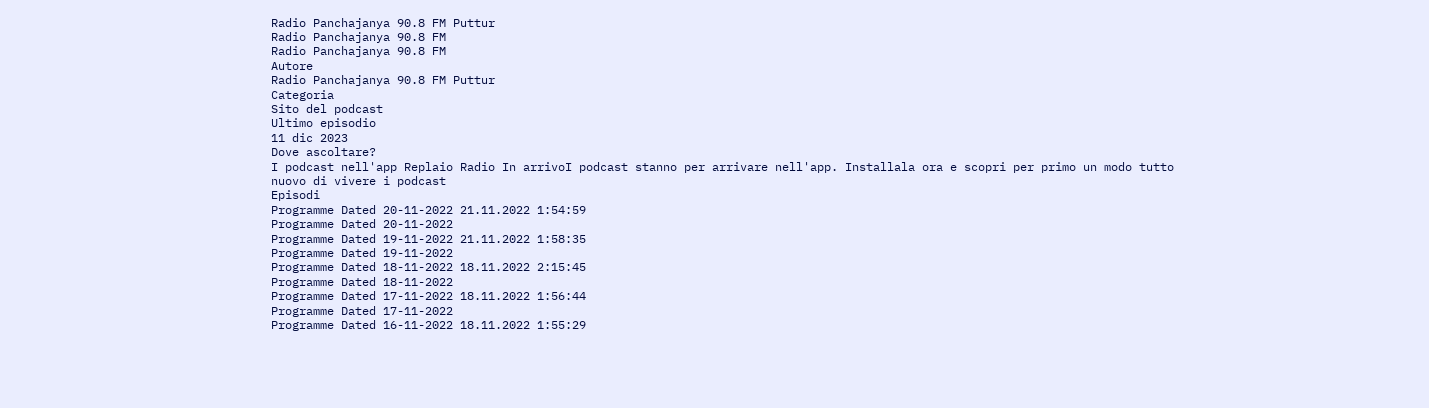Radio Panchajanya 90.8 FM Puttur
Radio Panchajanya 90.8 FM
Radio Panchajanya 90.8 FM
Autore
Radio Panchajanya 90.8 FM Puttur
Categoria
Sito del podcast
Ultimo episodio
11 dic 2023
Dove ascoltare?
I podcast nell'app Replaio Radio In arrivoI podcast stanno per arrivare nell'app. Installala ora e scopri per primo un modo tutto nuovo di vivere i podcast
Episodi
Programme Dated 20-11-2022 21.11.2022 1:54:59
Programme Dated 20-11-2022
Programme Dated 19-11-2022 21.11.2022 1:58:35
Programme Dated 19-11-2022
Programme Dated 18-11-2022 18.11.2022 2:15:45
Programme Dated 18-11-2022
Programme Dated 17-11-2022 18.11.2022 1:56:44
Programme Dated 17-11-2022
Programme Dated 16-11-2022 18.11.2022 1:55:29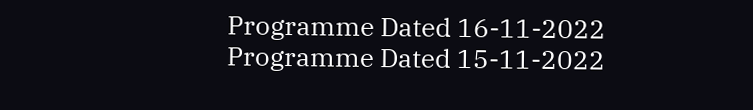Programme Dated 16-11-2022
Programme Dated 15-11-2022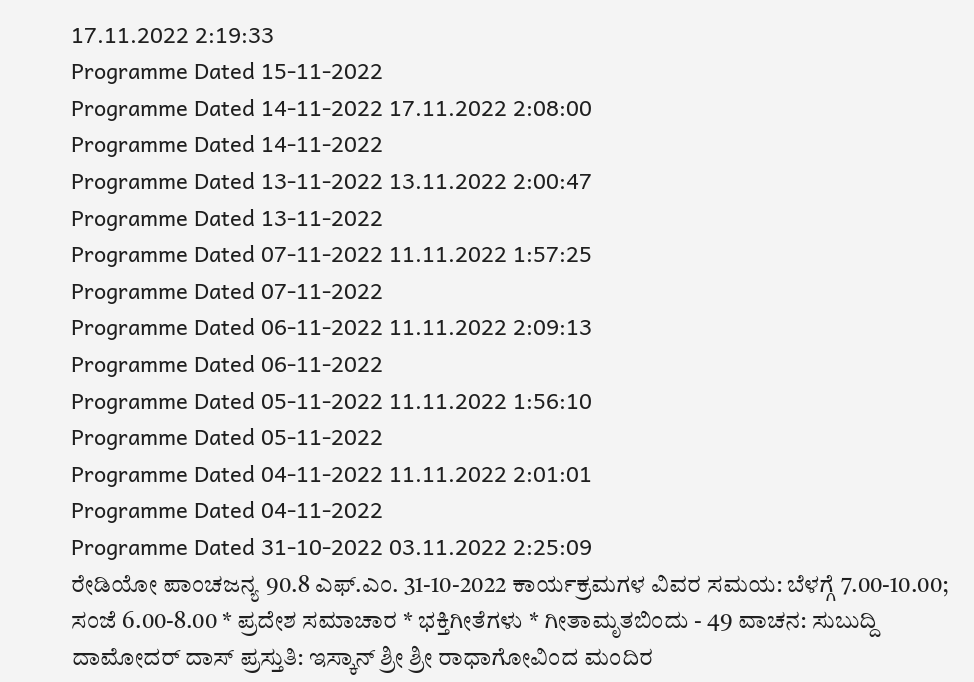17.11.2022 2:19:33
Programme Dated 15-11-2022
Programme Dated 14-11-2022 17.11.2022 2:08:00
Programme Dated 14-11-2022
Programme Dated 13-11-2022 13.11.2022 2:00:47
Programme Dated 13-11-2022
Programme Dated 07-11-2022 11.11.2022 1:57:25
Programme Dated 07-11-2022
Programme Dated 06-11-2022 11.11.2022 2:09:13
Programme Dated 06-11-2022
Programme Dated 05-11-2022 11.11.2022 1:56:10
Programme Dated 05-11-2022
Programme Dated 04-11-2022 11.11.2022 2:01:01
Programme Dated 04-11-2022
Programme Dated 31-10-2022 03.11.2022 2:25:09
ರೇಡಿಯೋ ಪಾಂಚಜನ್ಯ 90.8 ಎಫ್.ಎಂ. 31-10-2022 ಕಾರ್ಯಕ್ರಮಗಳ ವಿವರ ಸಮಯ: ಬೆಳಗ್ಗೆ 7.00-10.00; ಸಂಜೆ 6.00-8.00 * ಪ್ರದೇಶ ಸಮಾಚಾರ * ಭಕ್ತಿಗೀತೆಗಳು * ಗೀತಾಮೃತಬಿಂದು - 49 ವಾಚನ: ಸುಬುದ್ದಿ ದಾಮೋದರ್ ದಾಸ್ ಪ್ರಸ್ತುತಿ: ಇಸ್ಕಾನ್ ಶ್ರೀ ಶ್ರೀ ರಾಧಾಗೋವಿಂದ ಮಂದಿರ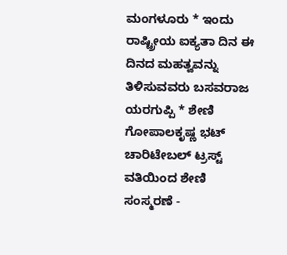ಮಂಗಳೂರು * ಇಂದು ರಾಷ್ಟ್ರೀಯ ಐಕ್ಯತಾ ದಿನ ಈ ದಿನದ ಮಹತ್ವವನ್ನು ತಿಳಿಸುವವರು ಬಸವರಾಜ ಯರಗುಪ್ಪಿ * ಶೇಣಿ ಗೋಪಾಲಕೃಷ್ಣ ಭಟ್ ಚಾರಿಟೇಬಲ್ ಟ್ರಸ್ಟ್ ವತಿಯಿಂದ ಶೇಣಿ ಸಂಸ್ಮರಣೆ -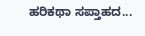ಹರಿಕಥಾ ಸಪ್ತಾಹದ...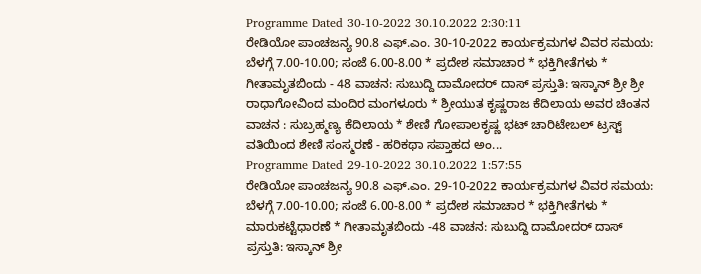Programme Dated 30-10-2022 30.10.2022 2:30:11
ರೇಡಿಯೋ ಪಾಂಚಜನ್ಯ 90.8 ಎಫ್.ಎಂ. 30-10-2022 ಕಾರ್ಯಕ್ರಮಗಳ ವಿವರ ಸಮಯ: ಬೆಳಗ್ಗೆ 7.00-10.00; ಸಂಜೆ 6.00-8.00 * ಪ್ರದೇಶ ಸಮಾಚಾರ * ಭಕ್ತಿಗೀತೆಗಳು * ಗೀತಾಮೃತಬಿಂದು - 48 ವಾಚನ: ಸುಬುದ್ದಿ ದಾಮೋದರ್ ದಾಸ್ ಪ್ರಸ್ತುತಿ: ಇಸ್ಕಾನ್ ಶ್ರೀ ಶ್ರೀ ರಾಧಾಗೋವಿಂದ ಮಂದಿರ ಮಂಗಳೂರು * ಶ್ರೀಯುತ ಕೃಷ್ಣರಾಜ ಕೆದಿಲಾಯ ಅವರ ಚಿಂತನ ವಾಚನ : ಸುಬ್ರಹ್ಮಣ್ಯ ಕೆದಿಲಾಯ * ಶೇಣಿ ಗೋಪಾಲಕೃಷ್ಣ ಭಟ್ ಚಾರಿಟೇಬಲ್ ಟ್ರಸ್ಟ್ ವತಿಯಿಂದ ಶೇಣಿ ಸಂಸ್ಮರಣೆ - ಹರಿಕಥಾ ಸಪ್ತಾಹದ ಅಂ...
Programme Dated 29-10-2022 30.10.2022 1:57:55
ರೇಡಿಯೋ ಪಾಂಚಜನ್ಯ 90.8 ಎಫ್.ಎಂ. 29-10-2022 ಕಾರ್ಯಕ್ರಮಗಳ ವಿವರ ಸಮಯ: ಬೆಳಗ್ಗೆ 7.00-10.00; ಸಂಜೆ 6.00-8.00 * ಪ್ರದೇಶ ಸಮಾಚಾರ * ಭಕ್ತಿಗೀತೆಗಳು * ಮಾರುಕಟ್ಟೆಧಾರಣೆ * ಗೀತಾಮೃತಬಿಂದು -48 ವಾಚನ: ಸುಬುದ್ದಿ ದಾಮೋದರ್ ದಾಸ್ ಪ್ರಸ್ತುತಿ: ಇಸ್ಕಾನ್ ಶ್ರೀ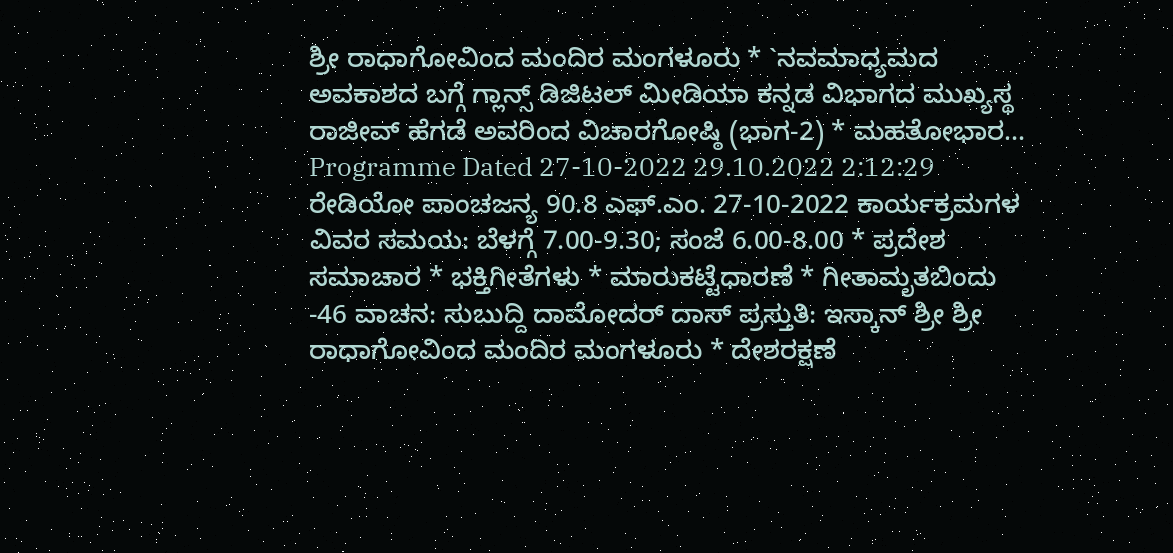ಶ್ರೀ ರಾಧಾಗೋವಿಂದ ಮಂದಿರ ಮಂಗಳೂರು * `ನವಮಾಧ್ಯಮದ ಅವಕಾಶದ ಬಗ್ಗೆ ಗ್ಲಾನ್ಸ್ ಡಿಜಿಟಲ್ ಮೀಡಿಯಾ ಕನ್ನಡ ವಿಭಾಗದ ಮುಖ್ಯಸ್ಥ ರಾಜೀವ್ ಹೆಗಡೆ ಅವರಿಂದ ವಿಚಾರಗೋಷ್ಠಿ (ಭಾಗ-2) * ಮಹತೋಭಾರ...
Programme Dated 27-10-2022 29.10.2022 2:12:29
ರೇಡಿಯೋ ಪಾಂಚಜನ್ಯ 90.8 ಎಫ್.ಎಂ. 27-10-2022 ಕಾರ್ಯಕ್ರಮಗಳ ವಿವರ ಸಮಯ: ಬೆಳಗ್ಗೆ 7.00-9.30; ಸಂಜೆ 6.00-8.00 * ಪ್ರದೇಶ ಸಮಾಚಾರ * ಭಕ್ತಿಗೀತೆಗಳು * ಮಾರುಕಟ್ಟೆಧಾರಣೆ * ಗೀತಾಮೃತಬಿಂದು -46 ವಾಚನ: ಸುಬುದ್ದಿ ದಾಮೋದರ್ ದಾಸ್ ಪ್ರಸ್ತುತಿ: ಇಸ್ಕಾನ್ ಶ್ರೀ ಶ್ರೀ ರಾಧಾಗೋವಿಂದ ಮಂದಿರ ಮಂಗಳೂರು * ದೇಶರಕ್ಷಣೆ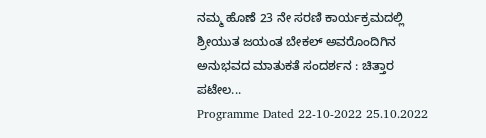ನಮ್ಮ ಹೊಣೆ 23 ನೇ ಸರಣಿ ಕಾರ್ಯಕ್ರಮದಲ್ಲಿ ಶ್ರೀಯುತ ಜಯಂತ ಬೇಕಲ್ ಅವರೊಂದಿಗಿನ ಅನುಭವದ ಮಾತುಕತೆ ಸಂದರ್ಶನ : ಚಿತ್ತಾರ ಪಟೇಲ...
Programme Dated 22-10-2022 25.10.2022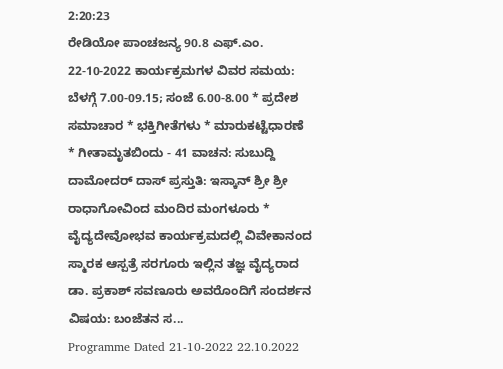2:20:23
ರೇಡಿಯೋ ಪಾಂಚಜನ್ಯ 90.8 ಎಫ್.ಎಂ. 22-10-2022 ಕಾರ್ಯಕ್ರಮಗಳ ವಿವರ ಸಮಯ: ಬೆಳಗ್ಗೆ 7.00-09.15; ಸಂಜೆ 6.00-8.00 * ಪ್ರದೇಶ ಸಮಾಚಾರ * ಭಕ್ತಿಗೀತೆಗಳು * ಮಾರುಕಟ್ಟೆಧಾರಣೆ * ಗೀತಾಮೃತಬಿಂದು - 41 ವಾಚನ: ಸುಬುದ್ದಿ ದಾಮೋದರ್ ದಾಸ್ ಪ್ರಸ್ತುತಿ: ಇಸ್ಕಾನ್ ಶ್ರೀ ಶ್ರೀ ರಾಧಾಗೋವಿಂದ ಮಂದಿರ ಮಂಗಳೂರು * ವೈದ್ಯದೇವೋಭವ ಕಾರ್ಯಕ್ರಮದಲ್ಲಿ ವಿವೇಕಾನಂದ ಸ್ಮಾರಕ ಆಸ್ಪತ್ರೆ ಸರಗೂರು ಇಲ್ಲಿನ ತಜ್ಞ ವೈದ್ಯರಾದ ಡಾ. ಪ್ರಕಾಶ್ ಸವಣೂರು ಅವರೊಂದಿಗೆ ಸಂದರ್ಶನ ವಿಷಯ: ಬಂಜೆತನ ಸ...
Programme Dated 21-10-2022 22.10.2022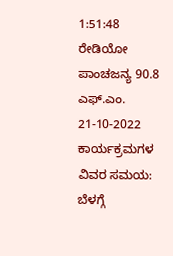1:51:48
ರೇಡಿಯೋ ಪಾಂಚಜನ್ಯ 90.8 ಎಫ್.ಎಂ. 21-10-2022 ಕಾರ್ಯಕ್ರಮಗಳ ವಿವರ ಸಮಯ: ಬೆಳಗ್ಗೆ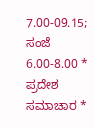7.00-09.15; ಸಂಜೆ 6.00-8.00 * ಪ್ರದೇಶ ಸಮಾಚಾರ *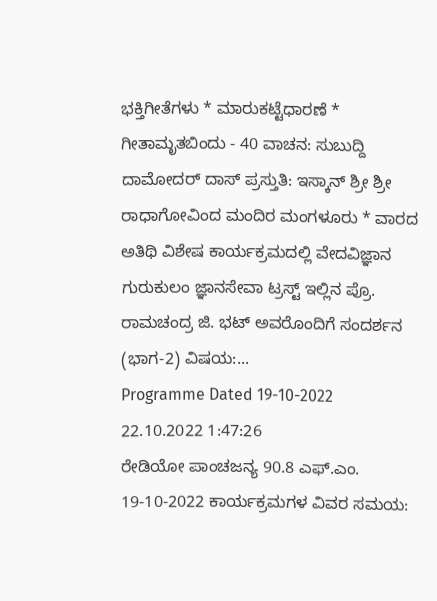ಭಕ್ತಿಗೀತೆಗಳು * ಮಾರುಕಟ್ಟೆಧಾರಣೆ * ಗೀತಾಮೃತಬಿಂದು - 40 ವಾಚನ: ಸುಬುದ್ದಿ ದಾಮೋದರ್ ದಾಸ್ ಪ್ರಸ್ತುತಿ: ಇಸ್ಕಾನ್ ಶ್ರೀ ಶ್ರೀ ರಾಧಾಗೋವಿಂದ ಮಂದಿರ ಮಂಗಳೂರು * ವಾರದ ಅತಿಥಿ ವಿಶೇಷ ಕಾರ್ಯಕ್ರಮದಲ್ಲಿ ವೇದವಿಜ್ಞಾನ ಗುರುಕುಲಂ ಜ್ಞಾನಸೇವಾ ಟ್ರಸ್ಟ್ ಇಲ್ಲಿನ ಪ್ರೊ. ರಾಮಚಂದ್ರ ಜಿ. ಭಟ್ ಅವರೊಂದಿಗೆ ಸಂದರ್ಶನ (ಭಾಗ-2) ವಿಷಯ:...
Programme Dated 19-10-2022 22.10.2022 1:47:26
ರೇಡಿಯೋ ಪಾಂಚಜನ್ಯ 90.8 ಎಫ್.ಎಂ. 19-10-2022 ಕಾರ್ಯಕ್ರಮಗಳ ವಿವರ ಸಮಯ: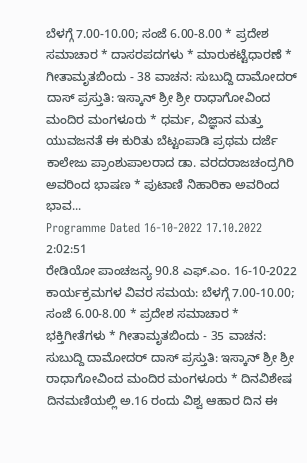ಬೆಳಗ್ಗೆ 7.00-10.00; ಸಂಜೆ 6.00-8.00 * ಪ್ರದೇಶ ಸಮಾಚಾರ * ದಾಸರಪದಗಳು * ಮಾರುಕಟ್ಟೆಧಾರಣೆ * ಗೀತಾಮೃತಬಿಂದು - 38 ವಾಚನ: ಸುಬುದ್ದಿ ದಾಮೋದರ್ ದಾಸ್ ಪ್ರಸ್ತುತಿ: ಇಸ್ಕಾನ್ ಶ್ರೀ ಶ್ರೀ ರಾಧಾಗೋವಿಂದ ಮಂದಿರ ಮಂಗಳೂರು * ಧರ್ಮ, ವಿಜ್ಞಾನ ಮತ್ತು ಯುವಜನತೆ ಈ ಕುರಿತು ಬೆಟ್ಟಂಪಾಡಿ ಪ್ರಥಮ ದರ್ಜೆ ಕಾಲೇಜು ಪ್ರಾಂಶುಪಾಲರಾದ ಡಾ. ವರದರಾಜಚಂದ್ರಗಿರಿ ಅವರಿಂದ ಭಾಷಣ * ಪುಟಾಣಿ ನಿಹಾರಿಕಾ ಅವರಿಂದ ಭಾವ...
Programme Dated 16-10-2022 17.10.2022 2:02:51
ರೇಡಿಯೋ ಪಾಂಚಜನ್ಯ 90.8 ಎಫ್.ಎಂ. 16-10-2022 ಕಾರ್ಯಕ್ರಮಗಳ ವಿವರ ಸಮಯ: ಬೆಳಗ್ಗೆ 7.00-10.00; ಸಂಜೆ 6.00-8.00 * ಪ್ರದೇಶ ಸಮಾಚಾರ * ಭಕ್ತಿಗೀತೆಗಳು * ಗೀತಾಮೃತಬಿಂದು - 35 ವಾಚನ: ಸುಬುದ್ದಿ ದಾಮೋದರ್ ದಾಸ್ ಪ್ರಸ್ತುತಿ: ಇಸ್ಕಾನ್ ಶ್ರೀ ಶ್ರೀ ರಾಧಾಗೋವಿಂದ ಮಂದಿರ ಮಂಗಳೂರು * ದಿನವಿಶೇಷ ದಿನಮಣಿಯಲ್ಲಿ ಅ.16 ರಂದು ವಿಶ್ವ ಆಹಾರ ದಿನ ಈ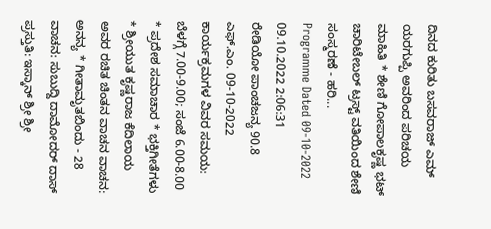ದಿನದ ಕುರಿತು ಬಸವರಾಜ್ ಎಮ್ ಯರಗುಪ್ಪಿ ಅವರಿಂದ ಪರಿಚಯ ಮಾಹಿತಿ * ಶೇಣಿ ಗೋಪಾಲಕೃಷ್ಣ ಭಟ್ ಚಾರಿಟೇಬಲ್ ಟ್ರಸ್ಟ್ ವತಿಯಿಂದ ಶೇಣಿ ಸಂಸ್ಮರಣೆ - ಹರಿ...
Programme Dated 09-10-2022 09.10.2022 2:06:31
ರೇಡಿಯೋ ಪಾಂಚಜನ್ಯ 90.8 ಎಫ್.ಎಂ. 09-10-2022 ಕಾರ್ಯಕ್ರಮಗಳ ವಿವರ ಸಮಯ: ಬೆಳಗ್ಗೆ 7.00-9.00; ಸಂಜೆ 6.00-8.00 * ಪ್ರದೇಶ ಸಮಾಚಾರ * ಭಕ್ತಿಗೀತೆಗಳು * ಶ್ರೀಯುತ ಕೃಷ್ಣರಾಜ ಕೆದಿಲಾಯ ಅವರ ರಚಿತ ಚಿಂತನ ವಾಚನ ವಾಚನ: ಅನನ್ಯ * ಗೀತಾಮೃತಬಿಂದು - 28 ವಾಚನ: ಸುಬುದ್ದಿ ದಾಮೋದರ್ ದಾಸ್ ಪ್ರಸ್ತುತಿ: ಇಸ್ಕಾನ್ ಶ್ರೀ ಶ್ರೀ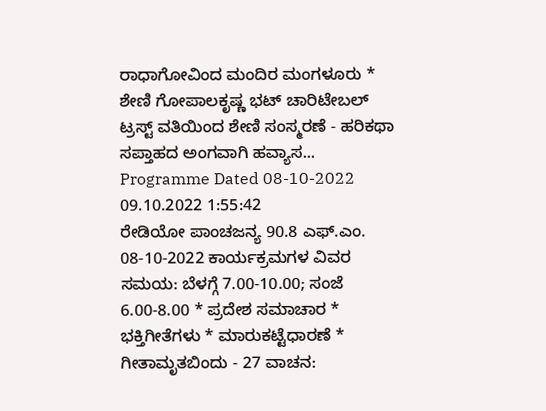ರಾಧಾಗೋವಿಂದ ಮಂದಿರ ಮಂಗಳೂರು * ಶೇಣಿ ಗೋಪಾಲಕೃಷ್ಣ ಭಟ್ ಚಾರಿಟೇಬಲ್ ಟ್ರಸ್ಟ್ ವತಿಯಿಂದ ಶೇಣಿ ಸಂಸ್ಮರಣೆ - ಹರಿಕಥಾ ಸಪ್ತಾಹದ ಅಂಗವಾಗಿ ಹವ್ಯಾಸ...
Programme Dated 08-10-2022 09.10.2022 1:55:42
ರೇಡಿಯೋ ಪಾಂಚಜನ್ಯ 90.8 ಎಫ್.ಎಂ. 08-10-2022 ಕಾರ್ಯಕ್ರಮಗಳ ವಿವರ ಸಮಯ: ಬೆಳಗ್ಗೆ 7.00-10.00; ಸಂಜೆ 6.00-8.00 * ಪ್ರದೇಶ ಸಮಾಚಾರ * ಭಕ್ತಿಗೀತೆಗಳು * ಮಾರುಕಟ್ಟೆಧಾರಣೆ * ಗೀತಾಮೃತಬಿಂದು - 27 ವಾಚನ: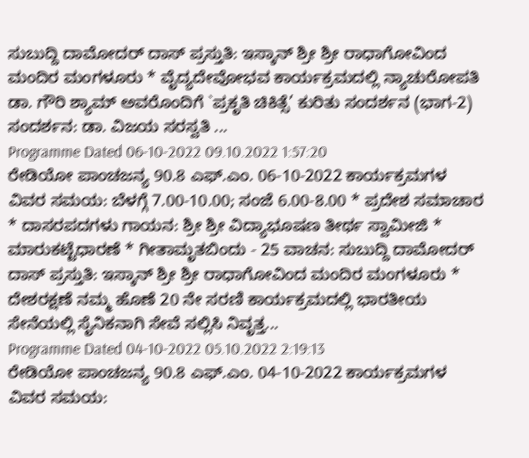ಸುಬುದ್ದಿ ದಾಮೋದರ್ ದಾಸ್ ಪ್ರಸ್ತುತಿ: ಇಸ್ಕಾನ್ ಶ್ರೀ ಶ್ರೀ ರಾಧಾಗೋವಿಂದ ಮಂದಿರ ಮಂಗಳೂರು * ವೈದ್ಯದೇವೋಭವ ಕಾರ್ಯಕ್ರಮದಲ್ಲಿ ನ್ಯಾಚುರೋಪತಿ ಡಾ. ಗೌರಿ ಶ್ಯಾಮ್ ಅವರೊಂದಿಗೆ `ಪ್ರಕೃತಿ ಚಿಕಿತ್ಸೆ’ ಕುರಿತು ಸಂದರ್ಶನ (ಭಾಗ-2) ಸಂದರ್ಶನ: ಡಾ. ವಿಜಯ ಸರಸ್ವತಿ ...
Programme Dated 06-10-2022 09.10.2022 1:57:20
ರೇಡಿಯೋ ಪಾಂಚಜನ್ಯ 90.8 ಎಫ್.ಎಂ. 06-10-2022 ಕಾರ್ಯಕ್ರಮಗಳ ವಿವರ ಸಮಯ: ಬೆಳಗ್ಗೆ 7.00-10.00; ಸಂಜೆ 6.00-8.00 * ಪ್ರದೇಶ ಸಮಾಚಾರ * ದಾಸರಪದಗಳು ಗಾಯನ: ಶ್ರೀ ಶ್ರೀ ವಿದ್ಯಾಭೂಷಣ ತೀರ್ಥ ಸ್ವಾಮೀಜಿ * ಮಾರುಕಟ್ಟೆಧಾರಣೆ * ಗೀತಾಮೃತಬಿಂದು - 25 ವಾಚನ: ಸುಬುದ್ದಿ ದಾಮೋದರ್ ದಾಸ್ ಪ್ರಸ್ತುತಿ: ಇಸ್ಕಾನ್ ಶ್ರೀ ಶ್ರೀ ರಾಧಾಗೋವಿಂದ ಮಂದಿರ ಮಂಗಳೂರು * ದೇಶರಕ್ಷಣೆ ನಮ್ಮ ಹೊಣೆ 20 ನೇ ಸರಣಿ ಕಾರ್ಯಕ್ರಮದಲ್ಲಿ ಭಾರತೀಯ ಸೇನೆಯಲ್ಲಿ ಸೈನಿಕನಾಗಿ ಸೇವೆ ಸಲ್ಲಿಸಿ ನಿವೃತ್ತ...
Programme Dated 04-10-2022 05.10.2022 2:19:13
ರೇಡಿಯೋ ಪಾಂಚಜನ್ಯ 90.8 ಎಫ್.ಎಂ. 04-10-2022 ಕಾರ್ಯಕ್ರಮಗಳ ವಿವರ ಸಮಯ: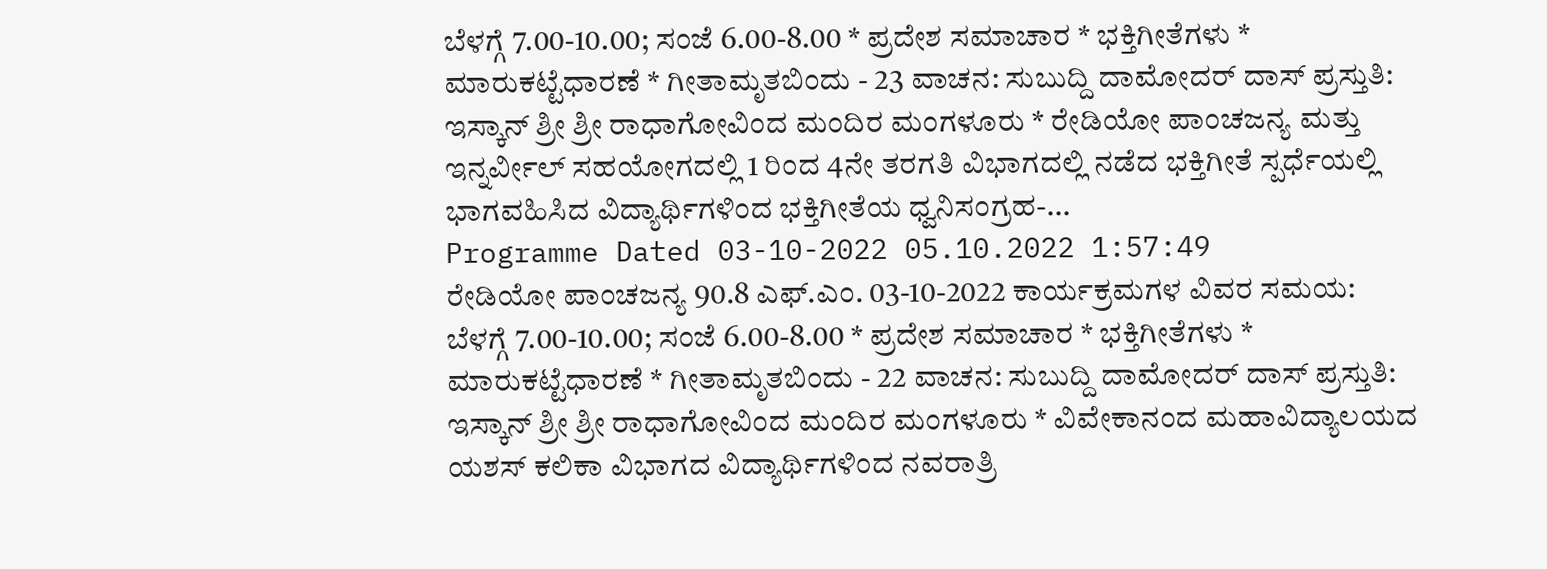ಬೆಳಗ್ಗೆ 7.00-10.00; ಸಂಜೆ 6.00-8.00 * ಪ್ರದೇಶ ಸಮಾಚಾರ * ಭಕ್ತಿಗೀತೆಗಳು * ಮಾರುಕಟ್ಟೆಧಾರಣೆ * ಗೀತಾಮೃತಬಿಂದು - 23 ವಾಚನ: ಸುಬುದ್ದಿ ದಾಮೋದರ್ ದಾಸ್ ಪ್ರಸ್ತುತಿ: ಇಸ್ಕಾನ್ ಶ್ರೀ ಶ್ರೀ ರಾಧಾಗೋವಿಂದ ಮಂದಿರ ಮಂಗಳೂರು * ರೇಡಿಯೋ ಪಾಂಚಜನ್ಯ ಮತ್ತು ಇನ್ನರ್ವೀಲ್ ಸಹಯೋಗದಲ್ಲಿ 1 ರಿಂದ 4ನೇ ತರಗತಿ ವಿಭಾಗದಲ್ಲಿ ನಡೆದ ಭಕ್ತಿಗೀತೆ ಸ್ಪರ್ಧೆಯಲ್ಲಿ ಭಾಗವಹಿಸಿದ ವಿದ್ಯಾರ್ಥಿಗಳಿಂದ ಭಕ್ತಿಗೀತೆಯ ಧ್ವನಿಸಂಗ್ರಹ-...
Programme Dated 03-10-2022 05.10.2022 1:57:49
ರೇಡಿಯೋ ಪಾಂಚಜನ್ಯ 90.8 ಎಫ್.ಎಂ. 03-10-2022 ಕಾರ್ಯಕ್ರಮಗಳ ವಿವರ ಸಮಯ: ಬೆಳಗ್ಗೆ 7.00-10.00; ಸಂಜೆ 6.00-8.00 * ಪ್ರದೇಶ ಸಮಾಚಾರ * ಭಕ್ತಿಗೀತೆಗಳು * ಮಾರುಕಟ್ಟೆಧಾರಣೆ * ಗೀತಾಮೃತಬಿಂದು - 22 ವಾಚನ: ಸುಬುದ್ದಿ ದಾಮೋದರ್ ದಾಸ್ ಪ್ರಸ್ತುತಿ: ಇಸ್ಕಾನ್ ಶ್ರೀ ಶ್ರೀ ರಾಧಾಗೋವಿಂದ ಮಂದಿರ ಮಂಗಳೂರು * ವಿವೇಕಾನಂದ ಮಹಾವಿದ್ಯಾಲಯದ ಯಶಸ್ ಕಲಿಕಾ ವಿಭಾಗದ ವಿದ್ಯಾರ್ಥಿಗಳಿಂದ ನವರಾತ್ರಿ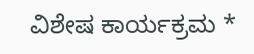ವಿಶೇಷ ಕಾರ್ಯಕ್ರಮ *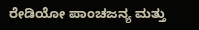ರೇಡಿಯೋ ಪಾಂಚಜನ್ಯ ಮತ್ತು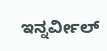ಇನ್ನರ್ವೀಲ್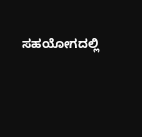ಸಹಯೋಗದಲ್ಲಿ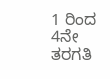1 ರಿಂದ 4ನೇ ತರಗತಿ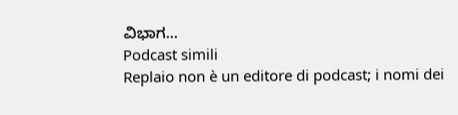ವಿಭಾಗ...
Podcast simili
Replaio non è un editore di podcast; i nomi dei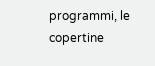programmi, le copertine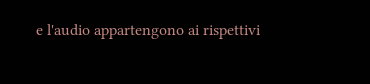e l'audio appartengono ai rispettivi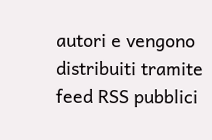autori e vengono distribuiti tramite feed RSS pubblici